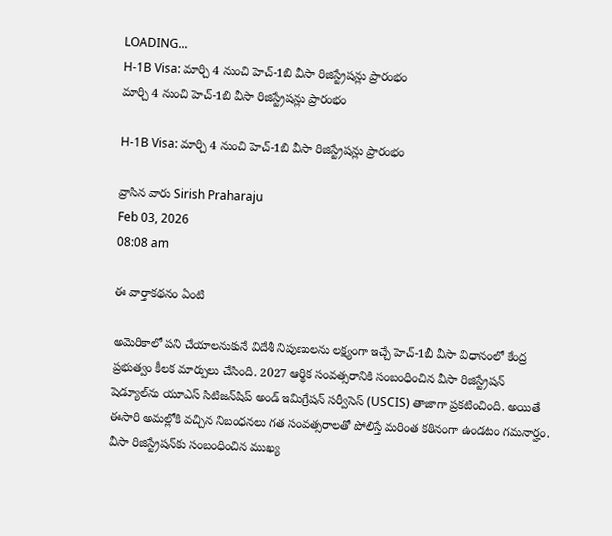LOADING...
H-1B Visa: మార్చి 4 నుంచి హెచ్-1బి వీసా రిజిస్ట్రేషన్లు ప్రారంభం
మార్చి 4 నుంచి హెచ్-1బి వీసా రిజిస్ట్రేషన్లు ప్రారంభం

H-1B Visa: మార్చి 4 నుంచి హెచ్-1బి వీసా రిజిస్ట్రేషన్లు ప్రారంభం

వ్రాసిన వారు Sirish Praharaju
Feb 03, 2026
08:08 am

ఈ వార్తాకథనం ఏంటి

అమెరికాలో పని చేయాలనుకునే విదేశీ నిపుణులను లక్ష్యంగా ఇచ్చే హెచ్‌-1బీ వీసా విధానంలో కేంద్ర ప్రభుత్వం కీలక మార్పులు చేసింది. 2027 ఆర్థిక సంవత్సరానికి సంబంధించిన వీసా రిజిస్ట్రేషన్ షెడ్యూల్‌ను యూఎస్ సిటిజన్‌షిప్ అండ్ ఇమిగ్రేషన్ సర్వీసెస్ (USCIS) తాజాగా ప్రకటించింది. అయితే ఈసారి అమల్లోకి వచ్చిన నిబంధనలు గత సంవత్సరాలతో పోలిస్తే మరింత కఠినంగా ఉండటం గమనార్హం. వీసా రిజిస్ట్రేషన్‌కు సంబంధించిన ముఖ్య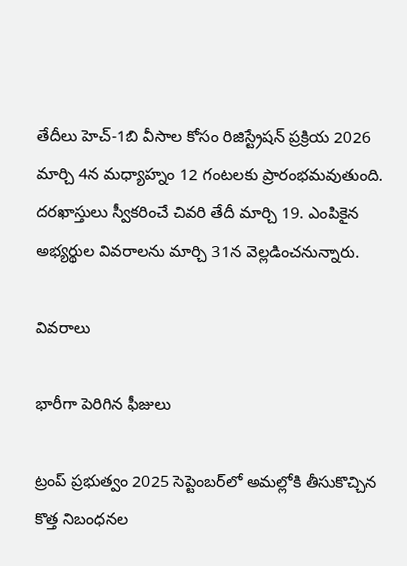తేదీలు హెచ్-1బి వీసాల కోసం రిజిస్ట్రేషన్ ప్రక్రియ 2026 మార్చి 4న మధ్యాహ్నం 12 గంటలకు ప్రారంభమవుతుంది. దరఖాస్తులు స్వీకరించే చివరి తేదీ మార్చి 19. ఎంపికైన అభ్యర్థుల వివరాలను మార్చి 31న వెల్లడించనున్నారు.

వివరాలు

భారీగా పెరిగిన ఫీజులు

ట్రంప్ ప్రభుత్వం 2025 సెప్టెంబర్‌లో అమల్లోకి తీసుకొచ్చిన కొత్త నిబంధనల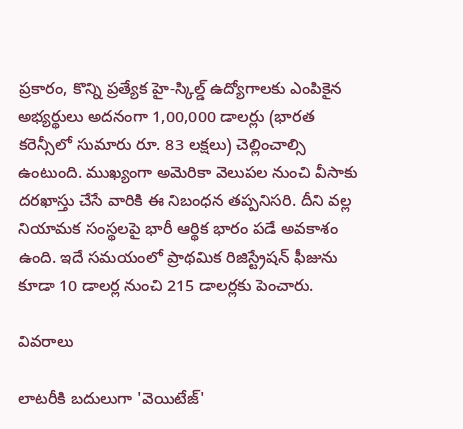ప్రకారం, కొన్ని ప్రత్యేక హై-స్కిల్డ్ ఉద్యోగాలకు ఎంపికైన అభ్యర్థులు అదనంగా 1,00,000 డాలర్లు (భారత కరెన్సీలో సుమారు రూ. 83 లక్షలు) చెల్లించాల్సి ఉంటుంది. ముఖ్యంగా అమెరికా వెలుపల నుంచి వీసాకు దరఖాస్తు చేసే వారికి ఈ నిబంధన తప్పనిసరి. దీని వల్ల నియామక సంస్థలపై భారీ ఆర్థిక భారం పడే అవకాశం ఉంది. ఇదే సమయంలో ప్రాథమిక రిజిస్ట్రేషన్ ఫీజును కూడా 10 డాలర్ల నుంచి 215 డాలర్లకు పెంచారు.

వివరాలు

లాటరీకి బదులుగా 'వెయిటేజ్'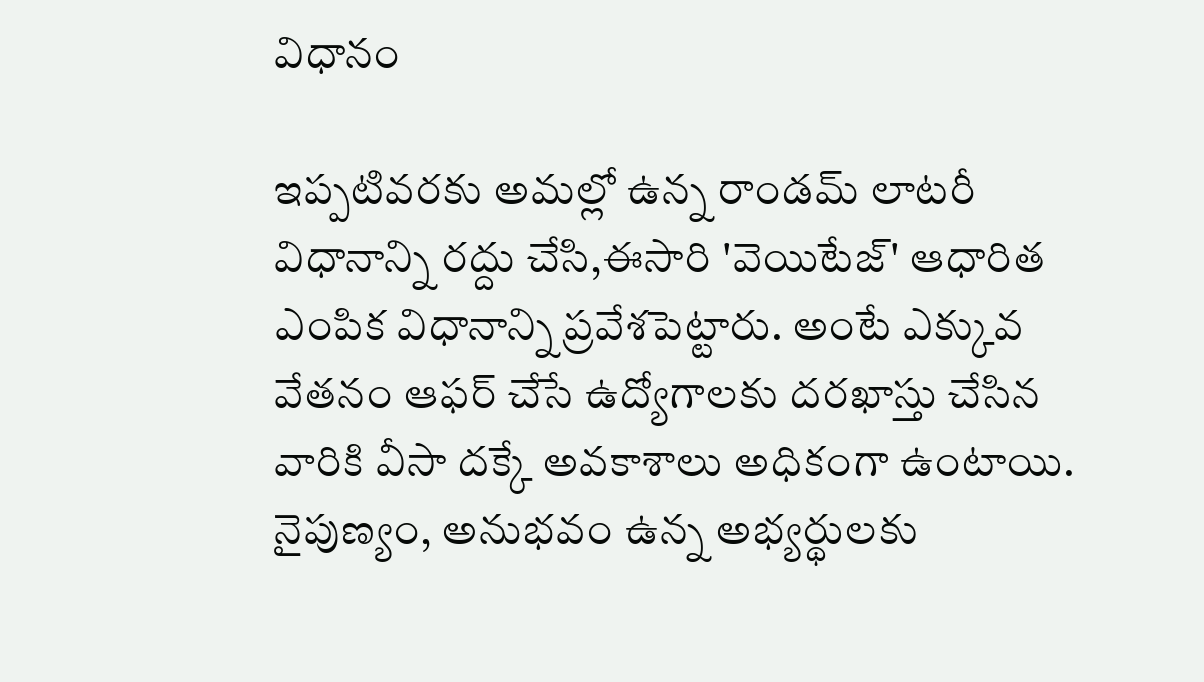విధానం

ఇప్పటివరకు అమల్లో ఉన్న రాండమ్ లాటరీ విధానాన్ని రద్దు చేసి,ఈసారి 'వెయిటేజ్' ఆధారిత ఎంపిక విధానాన్ని ప్రవేశపెట్టారు. అంటే ఎక్కువ వేతనం ఆఫర్ చేసే ఉద్యోగాలకు దరఖాస్తు చేసిన వారికి వీసా దక్కే అవకాశాలు అధికంగా ఉంటాయి. నైపుణ్యం, అనుభవం ఉన్న అభ్యర్థులకు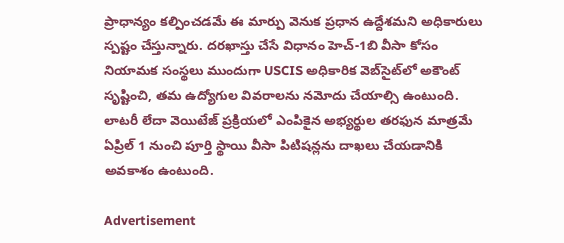ప్రాధాన్యం కల్పించడమే ఈ మార్పు వెనుక ప్రధాన ఉద్దేశమని అధికారులు స్పష్టం చేస్తున్నారు. దరఖాస్తు చేసే విధానం హెచ్-1బి వీసా కోసం నియామక సంస్థలు ముందుగా USCIS అధికారిక వెబ్‌సైట్‌లో అకౌంట్ సృష్టించి, తమ ఉద్యోగుల వివరాలను నమోదు చేయాల్సి ఉంటుంది. లాటరీ లేదా వెయిటేజ్ ప్రక్రియలో ఎంపికైన అభ్యర్థుల తరఫున మాత్రమే ఏప్రిల్ 1 నుంచి పూర్తి స్థాయి వీసా పిటిషన్లను దాఖలు చేయడానికి అవకాశం ఉంటుంది.

Advertisement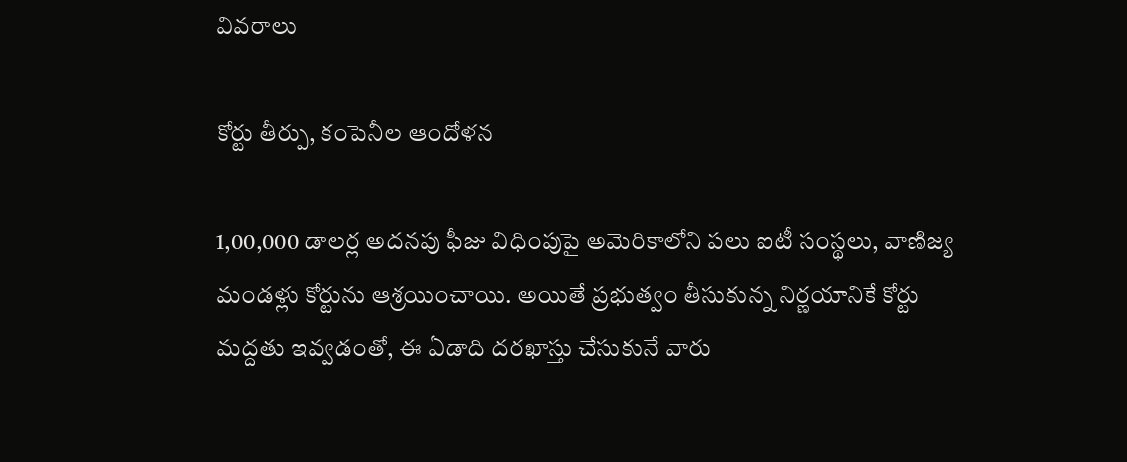వివరాలు

కోర్టు తీర్పు, కంపెనీల ఆందోళన

1,00,000 డాలర్ల అదనపు ఫీజు విధింపుపై అమెరికాలోని పలు ఐటీ సంస్థలు, వాణిజ్య మండళ్లు కోర్టును ఆశ్రయించాయి. అయితే ప్రభుత్వం తీసుకున్న నిర్ణయానికే కోర్టు మద్దతు ఇవ్వడంతో, ఈ ఏడాది దరఖాస్తు చేసుకునే వారు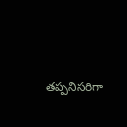తప్పనిసరిగా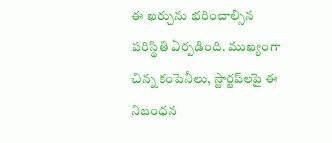ఈ ఖర్చును భరించాల్సిన పరిస్థితి ఏర్పడింది. ముఖ్యంగా చిన్న కంపెనీలు, స్టార్టప్‌లపై ఈ నిబంధన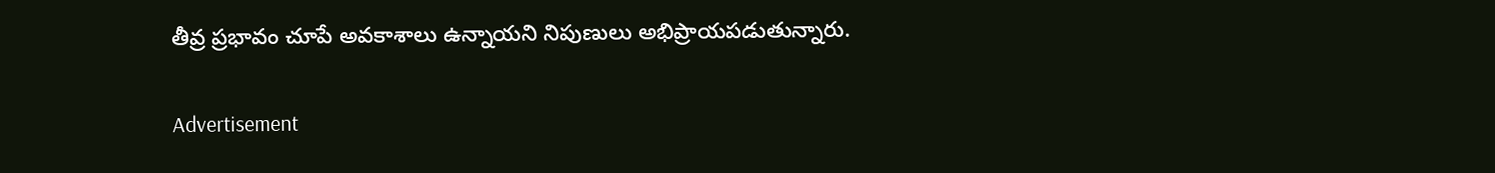తీవ్ర ప్రభావం చూపే అవకాశాలు ఉన్నాయని నిపుణులు అభిప్రాయపడుతున్నారు.

Advertisement